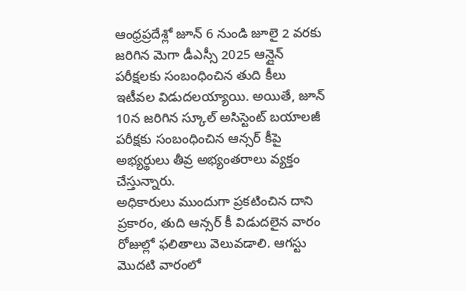ఆంధ్రప్రదేశ్లో జూన్ 6 నుండి జూలై 2 వరకు జరిగిన మెగా డీఎస్సీ 2025 ఆన్లైన్ పరీక్షలకు సంబంధించిన తుది కీలు ఇటీవల విడుదలయ్యాయి. అయితే, జూన్ 10న జరిగిన స్కూల్ అసిస్టెంట్ బయాలజీ పరీక్షకు సంబంధించిన ఆన్సర్ కీపై అభ్యర్థులు తీవ్ర అభ్యంతరాలు వ్యక్తం చేస్తున్నారు.
అధికారులు ముందుగా ప్రకటించిన దాని ప్రకారం, తుది ఆన్సర్ కీ విడుదలైన వారం రోజుల్లో ఫలితాలు వెలువడాలి. ఆగస్టు మొదటి వారంలో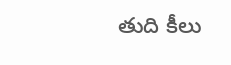తుది కీలు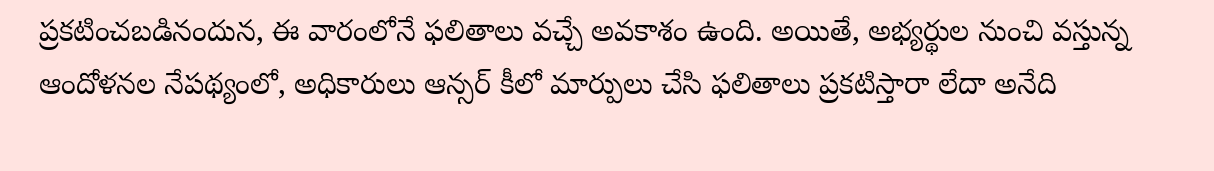ప్రకటించబడినందున, ఈ వారంలోనే ఫలితాలు వచ్చే అవకాశం ఉంది. అయితే, అభ్యర్థుల నుంచి వస్తున్న ఆందోళనల నేపథ్యంలో, అధికారులు ఆన్సర్ కీలో మార్పులు చేసి ఫలితాలు ప్రకటిస్తారా లేదా అనేది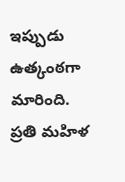ఇప్పుడు ఉత్కంఠగా మారింది.
ప్రతి మహిళ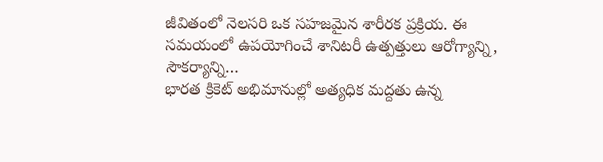జీవితంలో నెలసరి ఒక సహజమైన శారీరక ప్రక్రియ. ఈ సమయంలో ఉపయోగించే శానిటరీ ఉత్పత్తులు ఆరోగ్యాన్ని, సౌకర్యాన్ని…
భారత క్రికెట్ అభిమానుల్లో అత్యధిక మద్దతు ఉన్న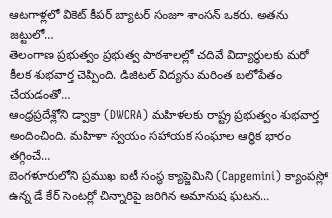ఆటగాళ్లలో వికెట్ కీపర్ బ్యాటర్ సంజూ శాంసన్ ఒకరు. అతను జట్టులో…
తెలంగాణ ప్రభుత్వం ప్రభుత్వ పాఠశాలల్లో చదివే విద్యార్థులకు మరో కీలక శుభవార్త చెప్పింది. డిజిటల్ విద్యను మరింత బలోపేతం చేయడంతో…
ఆంధ్రప్రదేశ్లోని డ్వాక్రా (DWCRA) మహిళలకు రాష్ట్ర ప్రభుత్వం శుభవార్త అందించింది. మహిళా స్వయం సహాయక సంఘాల ఆర్థిక భారం తగ్గించే…
బెంగళూరులోని ప్రముఖ ఐటీ సంస్థ క్యాప్జెమిని (Capgemini) క్యాంపస్లో ఉన్న డే కేర్ సెంటర్లో చిన్నారిపై జరిగిన అమానుష ఘటన…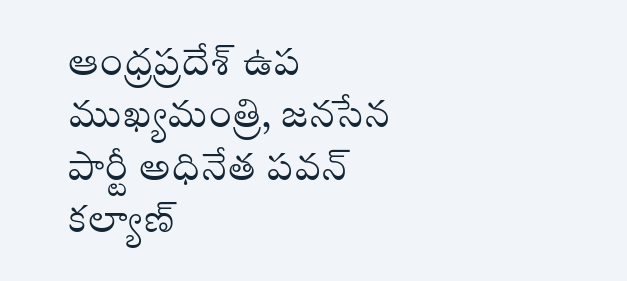ఆంధ్రప్రదేశ్ ఉప ముఖ్యమంత్రి, జనసేన పార్టీ అధినేత పవన్ కల్యాణ్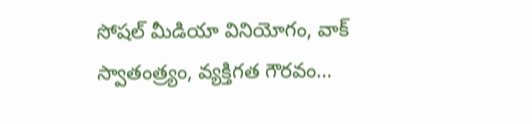సోషల్ మీడియా వినియోగం, వాక్ స్వాతంత్ర్యం, వ్యక్తిగత గౌరవం…